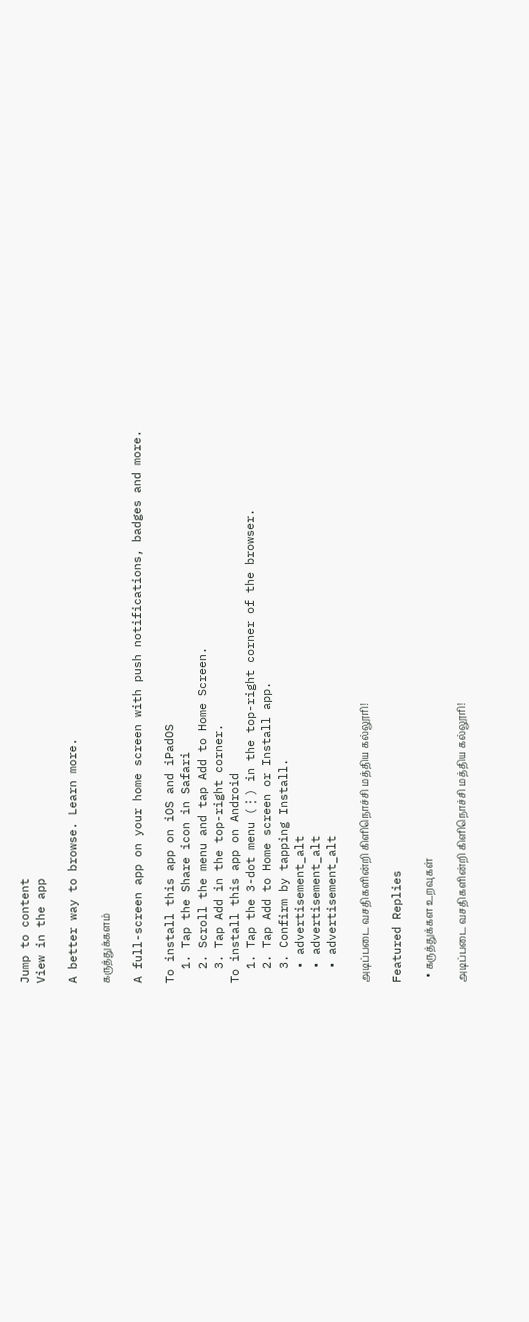Jump to content
View in the app

A better way to browse. Learn more.

கருத்துக்களம்

A full-screen app on your home screen with push notifications, badges and more.

To install this app on iOS and iPadOS
  1. Tap the Share icon in Safari
  2. Scroll the menu and tap Add to Home Screen.
  3. Tap Add in the top-right corner.
To install this app on Android
  1. Tap the 3-dot menu (⋮) in the top-right corner of the browser.
  2. Tap Add to Home screen or Install app.
  3. Confirm by tapping Install.
  • advertisement_alt
  • advertisement_alt
  • advertisement_alt

அடிப்படை வசதிகளின்றி கிளிநொச்சி மத்திய கல்லூரி!

Featured Replies

  • கருத்துக்கள உறவுகள்

அடிப்படை வசதிகளின்றி கிளிநொச்சி மத்திய கல்லூரி!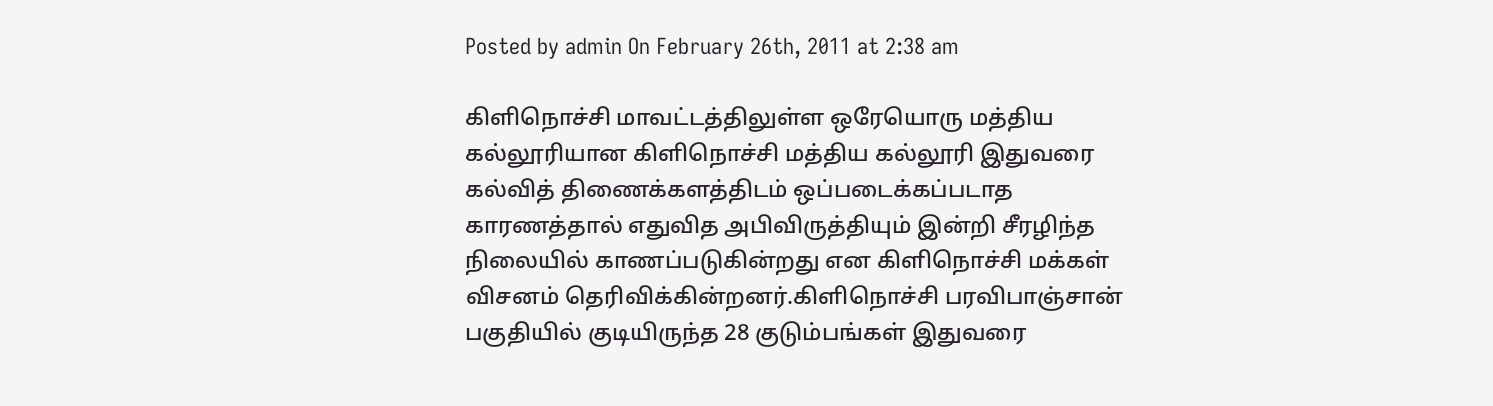Posted by admin On February 26th, 2011 at 2:38 am

கிளிநொச்சி மாவட்டத்திலுள்ள ஒரேயொரு மத்திய கல்லூரியான கிளிநொச்சி மத்திய கல்லூரி இதுவரை கல்வித் திணைக்களத்திடம் ஒப்படைக்கப்படாத காரணத்தால் எதுவித அபிவிருத்தியும் இன்றி சீரழிந்த நிலையில் காணப்படுகின்றது என கிளிநொச்சி மக்கள் விசனம் தெரிவிக்கின்றனர்.கிளிநொச்சி பரவிபாஞ்சான் பகுதியில் குடியிருந்த 28 குடும்பங்கள் இதுவரை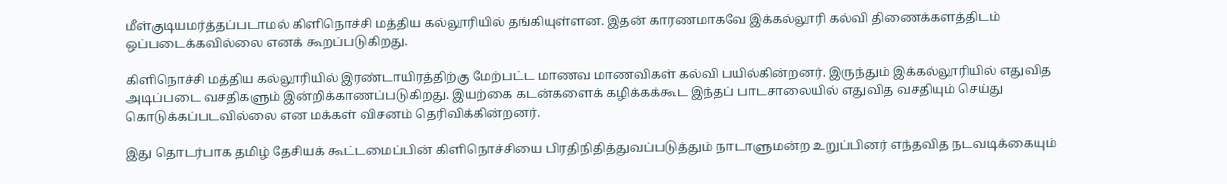மீள்குடியமர்த்தப்படாமல் கிளிநொச்சி மத்திய கல்லூரியில் தங்கியுள்ளன. இதன் காரணமாகவே இக்கல்லூரி கல்வி திணைக்களத்திடம் ஒப்படைக்கவில்லை எனக் கூறப்படுகிறது.

கிளிநொச்சி மத்திய கல்லூரியில் இரண்டாயிரத்திற்கு மேற்பட்ட மாணவ மாணவிகள் கல்வி பயில்கின்றனர். இருந்தும் இக்கல்லூரியில் எதுவித அடிப்படை வசதிகளும் இன்றிக்காணப்படுகிறது. இயற்கை கடன்களைக் கழிக்கக்கூட இந்தப் பாடசாலையில் எதுவித வசதியும் செய்து கொடுக்கப்படவில்லை என மக்கள் விசனம் தெரிவிக்கின்றனர்.

இது தொடர்பாக தமிழ் தேசியக் கூட்டமைப்பின் கிளிநொச்சியை பிரதிநிதித்துவப்படுத்தும் நாடாளுமன்ற உறுப்பினர் எந்தவித நடவடிக்கையும்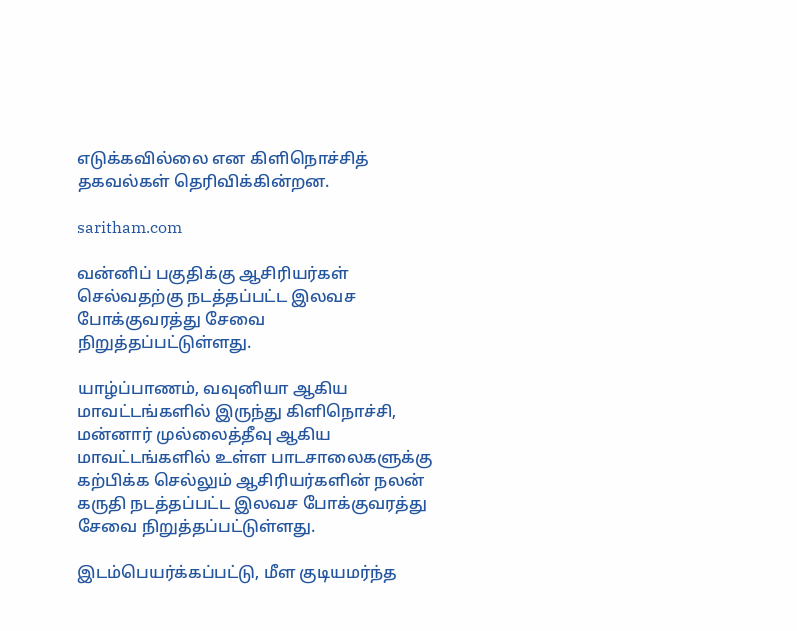எடுக்கவில்லை என கிளிநொச்சித் தகவல்கள் தெரிவிக்கின்றன.

saritham.com

வன்னிப் பகுதிக்கு ஆசிரியர்கள் செல்வதற்கு நடத்தப்பட்ட இலவச போக்குவரத்து சேவை நிறுத்தப்பட்டுள்ளது.

யாழ்ப்பாணம், வவுனியா ஆகிய மாவட்டங்களில் இருந்து கிளிநொச்சி, மன்னார் முல்லைத்தீவு ஆகிய மாவட்டங்களில் உள்ள பாடசாலைகளுக்கு கற்பிக்க செல்லும் ஆசிரியர்களின் நலன் கருதி நடத்தப்பட்ட இலவச போக்குவரத்து சேவை நிறுத்தப்பட்டுள்ளது.

இடம்பெயர்க்கப்பட்டு, மீள குடியமர்ந்த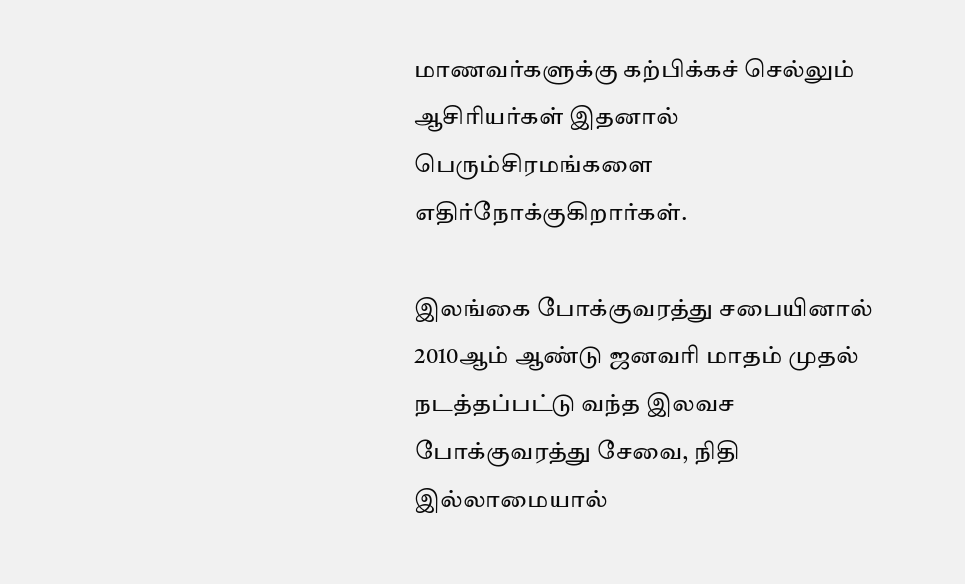மாணவர்களுக்கு கற்பிக்கச் செல்லும் ஆசிரியர்கள் இதனால் பெரும்சிரமங்களை எதிர்நோக்குகிறார்கள்.

இலங்கை போக்குவரத்து சபையினால் 2010ஆம் ஆண்டு ஜனவரி மாதம் முதல் நடத்தப்பட்டு வந்த இலவச போக்குவரத்து சேவை, நிதி இல்லாமையால்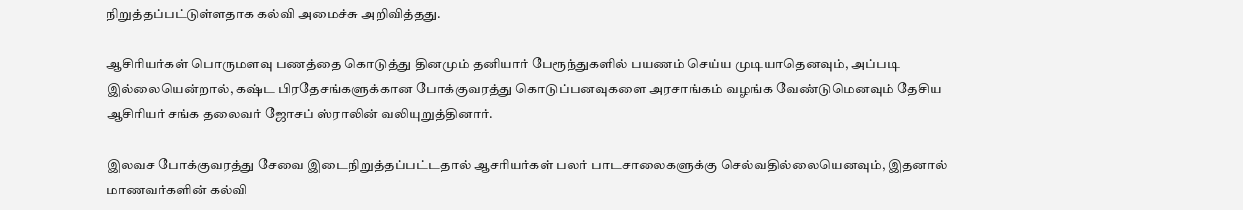நிறுத்தப்பட்டுள்ளதாக கல்வி அமைச்சு அறிவித்தது.

ஆசிரியர்கள் பொருமளவு பணத்தை கொடுத்து தினமும் தனியார் பேரூந்துகளில் பயணம் செய்ய முடியாதெனவும், அப்படி இல்லையென்றால், கஷ்ட பிரதேசங்களுக்கான போக்குவரத்து கொடுப்பனவுகளை அரசாங்கம் வழங்க வேண்டுமெனவும் தேசிய ஆசிரியர் சங்க தலைவர் ஜோசப் ஸ்ராலின் வலியுறுத்தினார்.

இலவச போக்குவரத்து சேவை இடைநிறுத்தப்பட்டதால் ஆசரியர்கள் பலர் பாடசாலைகளுக்கு செல்வதில்லையெனவும், இதனால் மாணவர்களின் கல்வி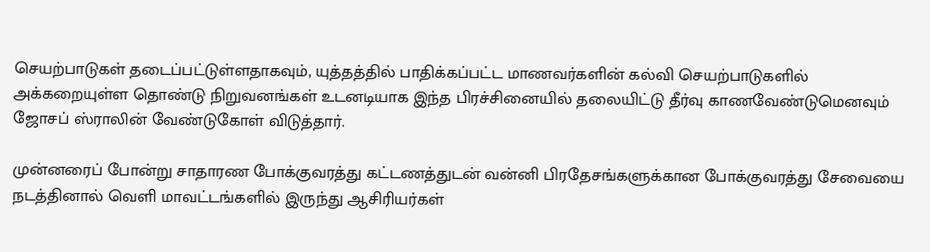செயற்பாடுகள் தடைப்பட்டுள்ளதாகவும், யுத்தத்தில் பாதிக்கப்பட்ட மாணவர்களின் கல்வி செயற்பாடுகளில் அக்கறையுள்ள தொண்டு நிறுவனங்கள் உடனடியாக இந்த பிரச்சினையில் தலையிட்டு தீர்வு காணவேண்டுமெனவும் ஜோசப் ஸ்ராலின் வேண்டுகோள் விடுத்தார்.

முன்னரைப் போன்று சாதாரண போக்குவரத்து கட்டணத்துடன் வன்னி பிரதேசங்களுக்கான போக்குவரத்து சேவையை நடத்தினால் வெளி மாவட்டங்களில் இருந்து ஆசிரியர்கள்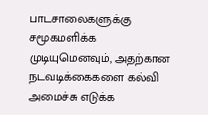பாடசாலைகளுக்கு சமூகமளிக்க முடியுமெனவும், அதற்கான நடவடிக்கைகளை கல்வி அமைச்சு எடுக்க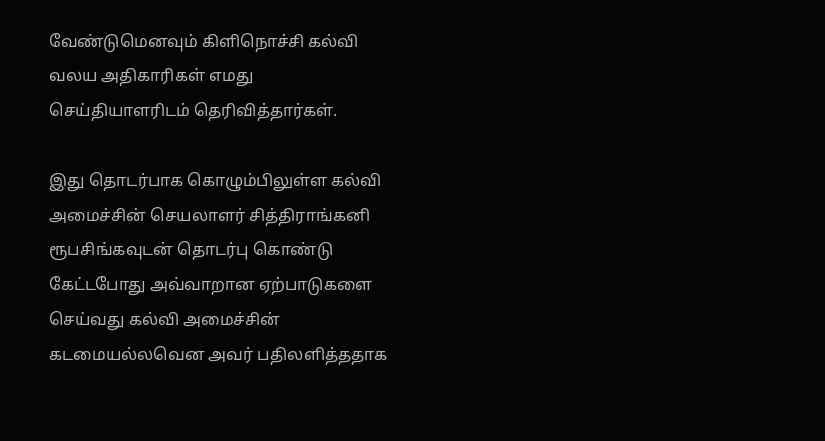வேண்டுமெனவும் கிளிநொச்சி கல்வி வலய அதிகாரிகள் எமது செய்தியாளரிடம் தெரிவித்தார்கள்.

இது தொடர்பாக கொழும்பிலுள்ள கல்வி அமைச்சின் செயலாளர் சித்திராங்கனி ரூபசிங்கவுடன் தொடர்பு கொண்டு கேட்டபோது அவ்வாறான ஏற்பாடுகளை செய்வது கல்வி அமைச்சின் கடமையல்லவென அவர் பதிலளித்ததாக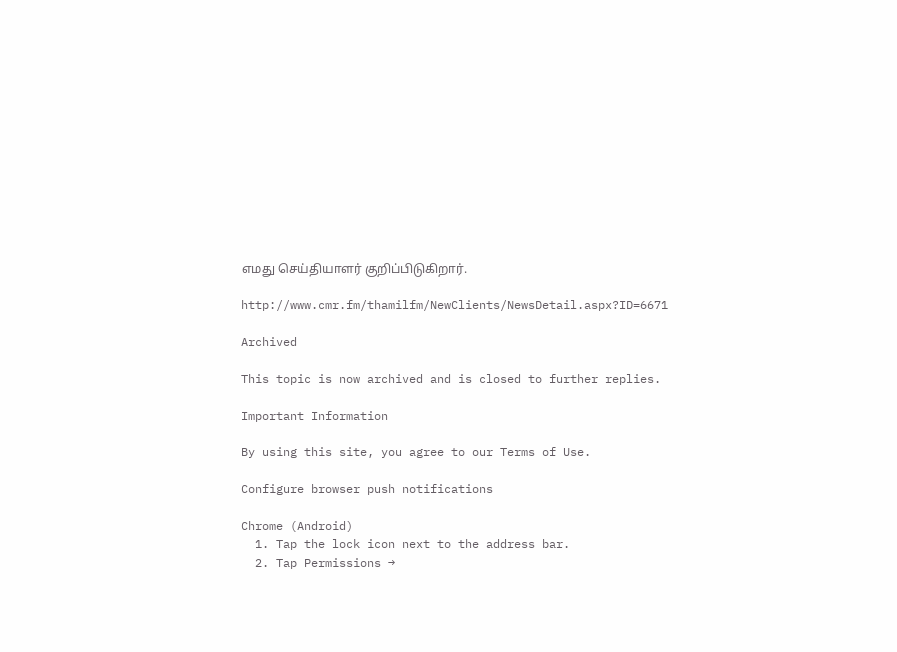எமது செய்தியாளர் குறிப்பிடுகிறார்.

http://www.cmr.fm/thamilfm/NewClients/NewsDetail.aspx?ID=6671

Archived

This topic is now archived and is closed to further replies.

Important Information

By using this site, you agree to our Terms of Use.

Configure browser push notifications

Chrome (Android)
  1. Tap the lock icon next to the address bar.
  2. Tap Permissions →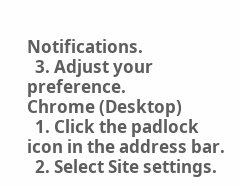Notifications.
  3. Adjust your preference.
Chrome (Desktop)
  1. Click the padlock icon in the address bar.
  2. Select Site settings.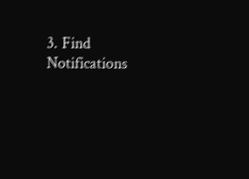3. Find Notifications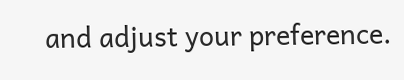and adjust your preference.